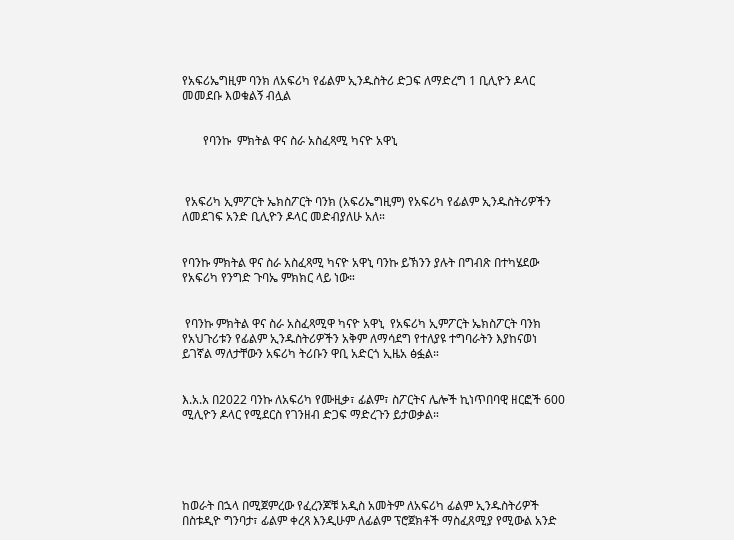የአፍሪኤግዚም ባንክ ለአፍሪካ የፊልም ኢንዱስትሪ ድጋፍ ለማድረግ 1 ቢሊዮን ዶላር መመደቡ እወቁልኝ ብሏል


       የባንኩ  ምክትል ዋና ስራ አስፈጻሚ ካናዮ አዋኒ



 የአፍሪካ ኢምፖርት ኤክስፖርት ባንክ (አፍሪኤግዚም) የአፍሪካ የፊልም ኢንዱስትሪዎችን ለመደገፍ አንድ ቢሊዮን ዶላር መድብያለሁ አለ።


የባንኩ ምክትል ዋና ስራ አስፈጻሚ ካናዮ አዋኒ ባንኩ ይኽንን ያሉት በግብጽ በተካሄደው የአፍሪካ የንግድ ጉባኤ ምክክር ላይ ነው።


 የባንኩ ምክትል ዋና ስራ አስፈጻሚዋ ካናዮ አዋኒ  የአፍሪካ ኢምፖርት ኤክስፖርት ባንክ የአህጉሪቱን የፊልም ኢንዱስትሪዎችን አቅም ለማሳደግ የተለያዩ ተግባራትን እያከናወነ ይገኛል ማለታቸውን አፍሪካ ትሪቡን ዋቢ አድርጎ ኢዜአ ፅፏል።


እ.አ.አ በ2022 ባንኩ ለአፍሪካ የሙዚቃ፣ ፊልም፣ ስፖርትና ሌሎች ኪነጥበባዊ ዘርፎች 600 ሚሊዮን ዶላር የሚደርስ የገንዘብ ድጋፍ ማድረጉን ይታወቃል።





ከወራት በኋላ በሚጀምረው የፈረንጆቹ አዲስ አመትም ለአፍሪካ ፊልም ኢንዱስትሪዎች በስቱዲዮ ግንባታ፣ ፊልም ቀረጻ እንዲሁም ለፊልም ፕሮጀክቶች ማስፈጸሚያ የሚውል አንድ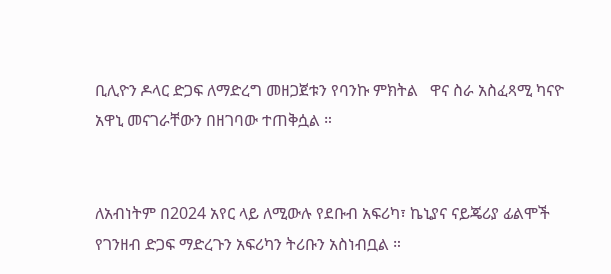ቢሊዮን ዶላር ድጋፍ ለማድረግ መዘጋጀቱን የባንኩ ምክትል   ዋና ስራ አስፈጻሚ ካናዮ አዋኒ መናገራቸውን በዘገባው ተጠቅሷል ።


ለአብነትም በ2024 አየር ላይ ለሚውሉ የደቡብ አፍሪካ፣ ኬኒያና ናይጄሪያ ፊልሞች የገንዘብ ድጋፍ ማድረጉን አፍሪካን ትሪቡን አስነብቧል ።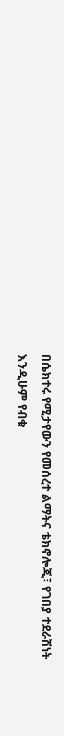በሴክተሩ የሚታየውን የመሰረተ ልማትና ቴክኖሎጂ፣ የገበያ ተደራሽነት እንዲሁም የብቁ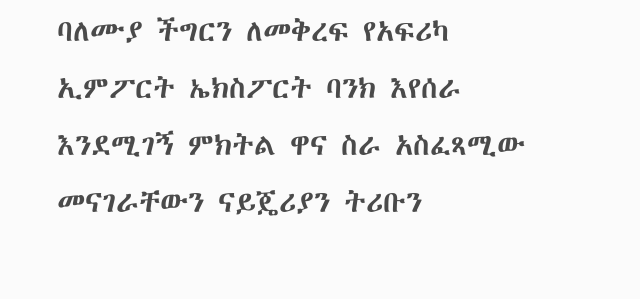ባለሙያ ችግርን ለመቅረፍ የአፍሪካ ኢምፖርት ኤክስፖርት ባንክ እየሰራ እንደሚገኝ ምክትል ዋና ስራ አስፈጻሚው መናገራቸውን ናይጄሪያን ትሪቡን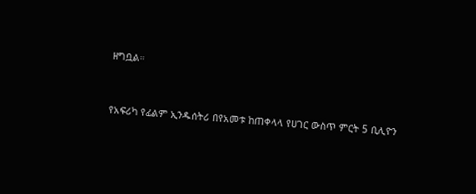ዘግቧል።


የአፍሪካ የፊልም ኢንዱሰትሪ በየአመቱ ከጠቀላላ የሀገር ውስጥ ምርት 5 ቢሊዮን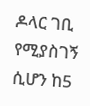ዶላር ገቢ የሚያስገኝ ሲሆን ከ5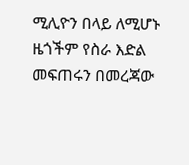ሚሊዮን በላይ ለሚሆኑ ዜጎችም የስራ እድል መፍጠሩን በመረጃው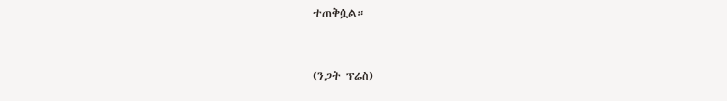ተጠቅሷል።


(ንጋት ፕሬስ)